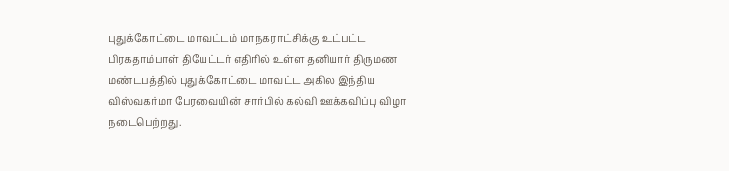புதுக்கோட்டை மாவட்டம் மாநகராட்சிக்கு உட்பட்ட பிரகதாம்பாள் தியேட்டர் எதிரில் உள்ள தனியார் திருமண மண்டபத்தில் புதுக்கோட்டை மாவட்ட அகில இந்திய விஸ்வகர்மா பேரவையின் சார்பில் கல்வி ஊக்கவிப்பு விழா நடைபெற்றது.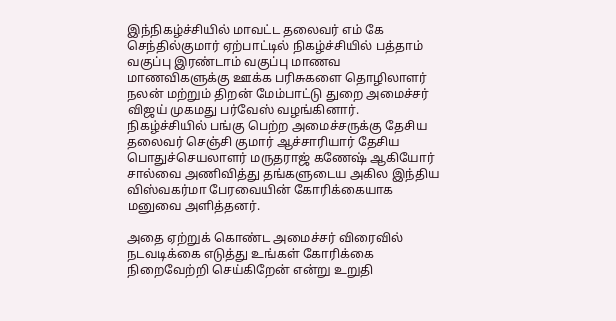இந்நிகழ்ச்சியில் மாவட்ட தலைவர் எம் கே செந்தில்குமார் ஏற்பாட்டில் நிகழ்ச்சியில் பத்தாம் வகுப்பு இரண்டாம் வகுப்பு மாணவ மாணவிகளுக்கு ஊக்க பரிசுகளை தொழிலாளர் நலன் மற்றும் திறன் மேம்பாட்டு துறை அமைச்சர் விஜய் முகமது பர்வேஸ் வழங்கினார். நிகழ்ச்சியில் பங்கு பெற்ற அமைச்சருக்கு தேசிய தலைவர் செஞ்சி குமார் ஆச்சாரியார் தேசிய பொதுச்செயலாளர் மருதராஜ் கணேஷ் ஆகியோர் சால்வை அணிவித்து தங்களுடைய அகில இந்திய விஸ்வகர்மா பேரவையின் கோரிக்கையாக மனுவை அளித்தனர்.

அதை ஏற்றுக் கொண்ட அமைச்சர் விரைவில் நடவடிக்கை எடுத்து உங்கள் கோரிக்கை நிறைவேற்றி செய்கிறேன் என்று உறுதி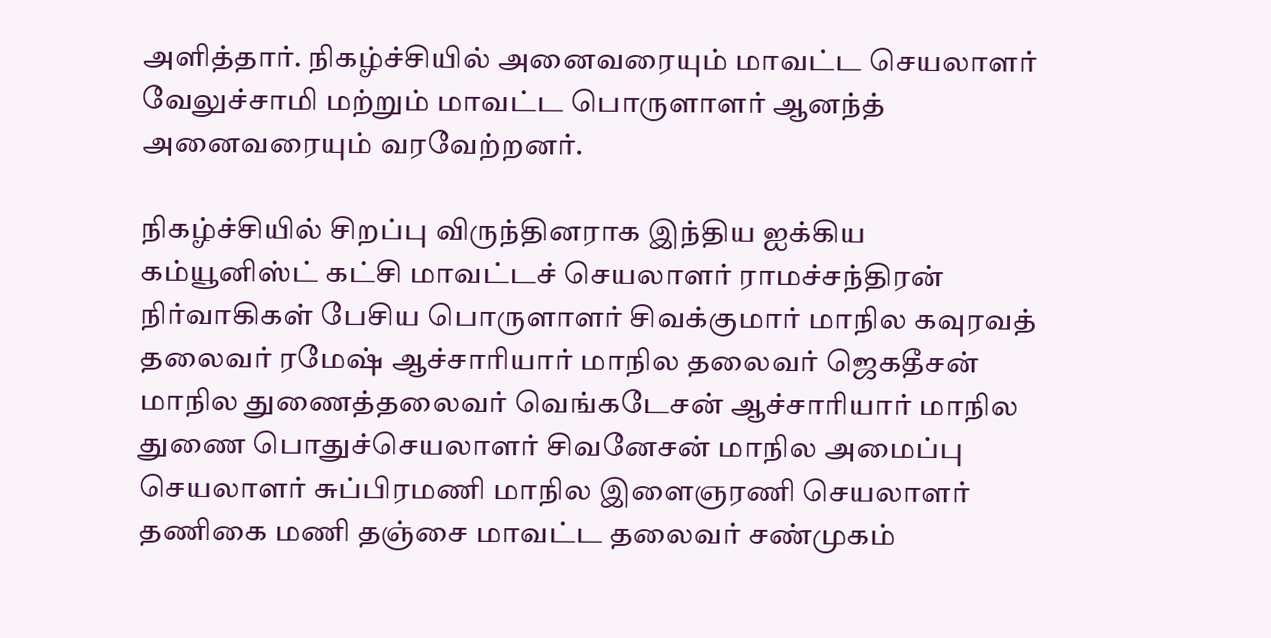அளித்தார். நிகழ்ச்சியில் அனைவரையும் மாவட்ட செயலாளர் வேலுச்சாமி மற்றும் மாவட்ட பொருளாளர் ஆனந்த் அனைவரையும் வரவேற்றனர்.

நிகழ்ச்சியில் சிறப்பு விருந்தினராக இந்திய ஐக்கிய கம்யூனிஸ்ட் கட்சி மாவட்டச் செயலாளர் ராமச்சந்திரன் நிர்வாகிகள் பேசிய பொருளாளர் சிவக்குமார் மாநில கவுரவத் தலைவர் ரமேஷ் ஆச்சாரியார் மாநில தலைவர் ஜெகதீசன் மாநில துணைத்தலைவர் வெங்கடேசன் ஆச்சாரியார் மாநில துணை பொதுச்செயலாளர் சிவனேசன் மாநில அமைப்பு செயலாளர் சுப்பிரமணி மாநில இளைஞரணி செயலாளர் தணிகை மணி தஞ்சை மாவட்ட தலைவர் சண்முகம்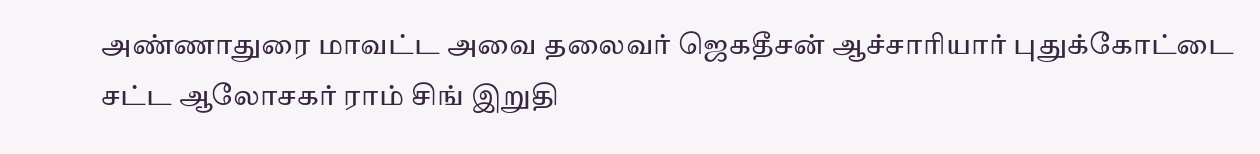அண்ணாதுரை மாவட்ட அவை தலைவர் ஜெகதீசன் ஆச்சாரியார் புதுக்கோட்டை சட்ட ஆலோசகர் ராம் சிங் இறுதி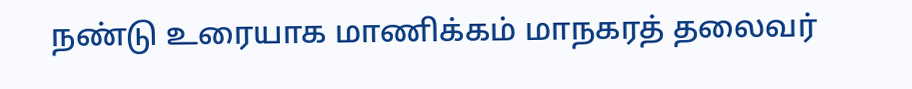நண்டு உரையாக மாணிக்கம் மாநகரத் தலைவர்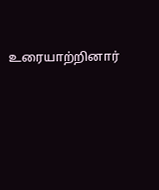உரையாற்றினார்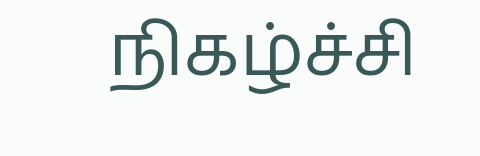நிகழ்ச்சி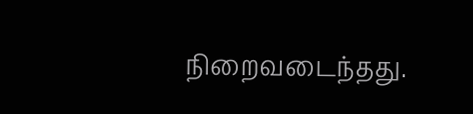நிறைவடைந்தது.